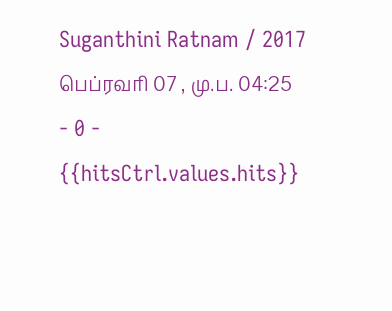Suganthini Ratnam / 2017 பெப்ரவரி 07 , மு.ப. 04:25 - 0 - {{hitsCtrl.values.hits}}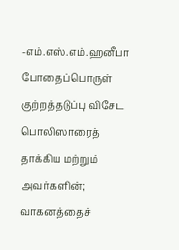-எம்.எஸ்.எம்.ஹனீபா
போதைப்பொருள் குற்றத்தடுப்பு விசேட பொலிஸாரைத் தாக்கிய மற்றும் அவர்களின்; வாகனத்தைச்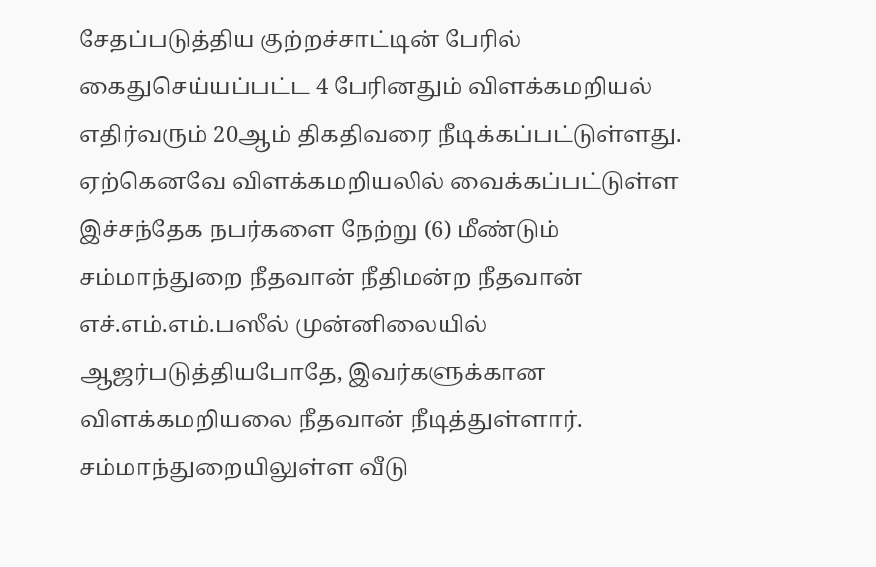சேதப்படுத்திய குற்றச்சாட்டின் பேரில் கைதுசெய்யப்பட்ட 4 பேரினதும் விளக்கமறியல் எதிர்வரும் 20ஆம் திகதிவரை நீடிக்கப்பட்டுள்ளது.
ஏற்கெனவே விளக்கமறியலில் வைக்கப்பட்டுள்ள இச்சந்தேக நபர்களை நேற்று (6) மீண்டும் சம்மாந்துறை நீதவான் நீதிமன்ற நீதவான் எச்.எம்.எம்.பஸீல் முன்னிலையில் ஆஜர்படுத்தியபோதே, இவர்களுக்கான விளக்கமறியலை நீதவான் நீடித்துள்ளார்.
சம்மாந்துறையிலுள்ள வீடு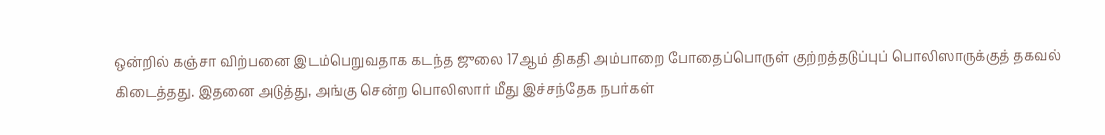ஒன்றில் கஞ்சா விற்பனை இடம்பெறுவதாக கடந்த ஜுலை 17ஆம் திகதி அம்பாறை போதைப்பொருள் குற்றத்தடுப்புப் பொலிஸாருக்குத் தகவல் கிடைத்தது. இதனை அடுத்து, அங்கு சென்ற பொலிஸார் மீது இச்சந்தேக நபர்கள்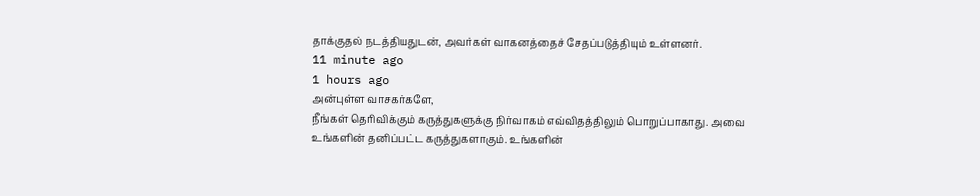தாக்குதல் நடத்தியதுடன், அவர்கள் வாகனத்தைச் சேதப்படுத்தியும் உள்ளனர்.
11 minute ago
1 hours ago
அன்புள்ள வாசகர்களே,
நீங்கள் தெரிவிக்கும் கருத்துகளுக்கு நிர்வாகம் எவ்விதத்திலும் பொறுப்பாகாது. அவை உங்களின் தனிப்பட்ட கருத்துகளாகும். உங்களின்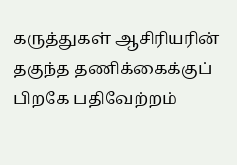கருத்துகள் ஆசிரியரின் தகுந்த தணிக்கைக்குப் பிறகே பதிவேற்றம்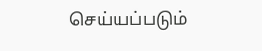செய்யப்படும்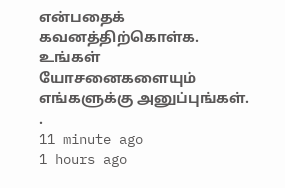என்பதைக் கவனத்திற்கொள்க. உங்கள் யோசனைகளையும் எங்களுக்கு அனுப்புங்கள். .
11 minute ago
1 hours ago